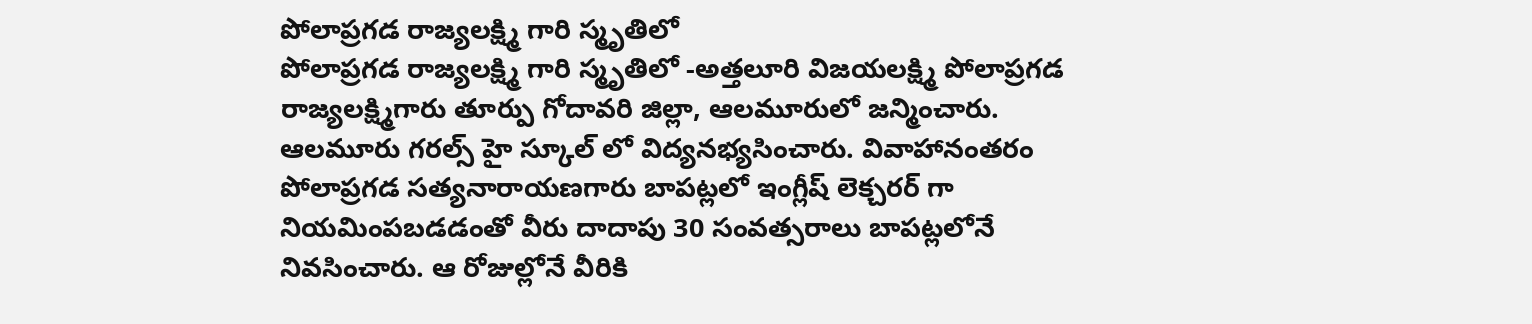పోలాప్రగడ రాజ్యలక్ష్మి గారి స్మృతిలో
పోలాప్రగడ రాజ్యలక్ష్మి గారి స్మృతిలో -అత్తలూరి విజయలక్ష్మి పోలాప్రగడ రాజ్యలక్ష్మిగారు తూర్పు గోదావరి జిల్లా, ఆలమూరులో జన్మించారు. ఆలమూరు గరల్స్ హై స్కూల్ లో విద్యనభ్యసించారు. వివాహానంతరం పోలాప్రగడ సత్యనారాయణగారు బాపట్లలో ఇంగ్లీష్ లెక్చరర్ గా నియమింపబడడంతో వీరు దాదాపు 30 సంవత్సరాలు బాపట్లలోనే నివసించారు. ఆ రోజుల్లోనే వీరికి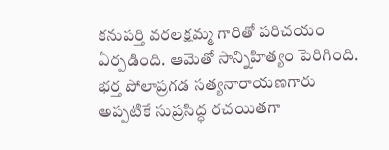కనుపర్తి వరలక్షమ్మ గారితో పరిచయం ఏర్పడింది. ఆమెతో సాన్నిహిత్యం పెరిగింది. భర్త పోలాప్రగడ సత్యనారాయణగారు అప్పటికే సుప్రసిద్ధ రచయితగా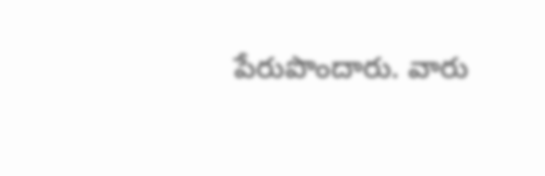పేరుపొందారు. వారు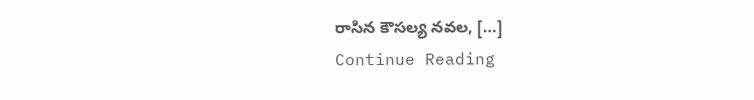రాసిన కౌసల్య నవల, […]
Continue Reading